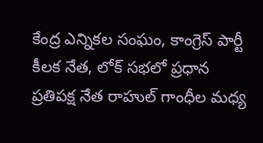కేంద్ర ఎన్నికల సంఘం, కాంగ్రెస్ పార్టీ కీలక నేత, లోక్ సభలో ప్రధాన ప్రతిపక్ష నేత రాహుల్ గాంధీల మధ్య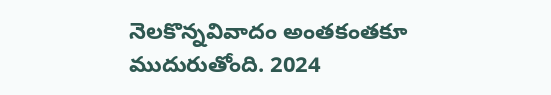నెలకొన్నవివాదం అంతకంతకూ ముదురుతోంది. 2024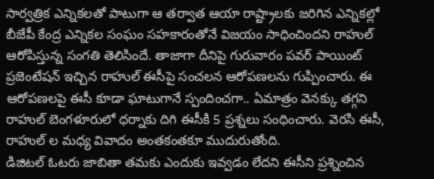సార్వత్రిక ఎన్నికలతో పాటుగా ఆ తర్వాత ఆయా రాష్ట్రాలకు జరిగిన ఎన్నికల్లో బీజేపీ కేంద్ర ఎన్నికల సంఘం సహకారంతోనే విజయం సాధించిందని రాహుల్ ఆరోపిస్తున్న సంగతి తెలిసిందే. తాజాగా దీనిపై గురువారం పవర్ పాయింట్ ప్రజెంటేషన్ ఇచ్చిన రాహుల్ ఈసీపై సంచలన ఆరోపణలను గుప్పించారు. ఈ ఆరోపణలపై ఈసీ కూడా ఘాటుగానే స్పందించగా.. ఏమాత్రం వెనక్కు తగ్గని రాహుల్ బెంగళూరులో ధర్నాకు దిగి ఈసీకి 5 ప్రశ్నలు సంధించారు. వెరసి ఈసీ, రాహుల్ ల మధ్య వివాదం అంతకంతకూ ముదురుతోంది.
డిజిటల్ ఓటరు జాబితా తమకు ఎందుకు ఇవ్వడం లేదని ఈసీని ప్రశ్నించిన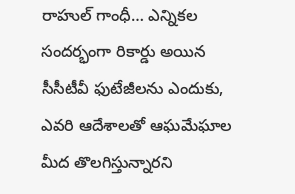రాహుల్ గాంధీ… ఎన్నికల సందర్భంగా రికార్డు అయిన సీసీటీవీ ఫుటేజీలను ఎందుకు, ఎవరి ఆదేశాలతో ఆఘమేఘాల మీద తొలగిస్తున్నారని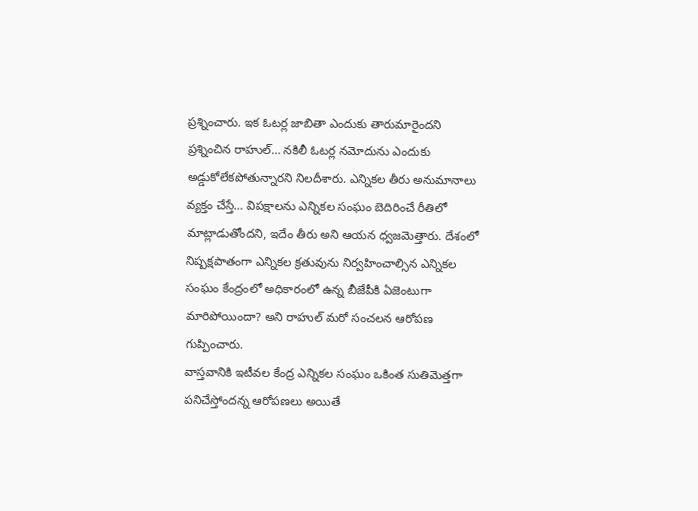ప్రశ్నించారు. ఇక ఓటర్ల జాబితా ఎందుకు తారుమారైందని ప్రశ్నించిన రాహుల్… నకిలీ ఓటర్ల నమోదును ఎందుకు అడ్డుకోలేకపోతున్నారని నిలదీశారు. ఎన్నికల తీరు అనుమానాలు వ్యక్తం చేస్తే… విపక్షాలను ఎన్నికల సంఘం బెదిరించే రీతిలో మాట్లాడుతోందని, ఇదేం తీరు అని ఆయన ధ్వజమెత్తారు. దేశంలో నిష్పక్షపాతంగా ఎన్నికల క్రతువును నిర్వహించాల్సిన ఎన్నికల సంఘం కేంద్రంలో అధికారంలో ఉన్న బీజేపీకి ఏజెంటుగా మారిపోయిందా? అని రాహుల్ మరో సంచలన ఆరోపణ గుప్పించారు.
వాస్తవానికి ఇటీవల కేంద్ర ఎన్నికల సంఘం ఒకింత సుతిమెత్తగా పనిచేస్తోందన్న ఆరోపణలు అయితే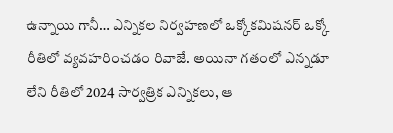ఉన్నాయి గానీ… ఎన్నికల నిర్వహణలో ఒక్కోకమిషనర్ ఒక్కో రీతిలో వ్యవహరించడం రివాజే. అయినా గతంలో ఎన్నడూ లేని రీతిలో 2024 సార్వత్రిక ఎన్నికలు, ఆ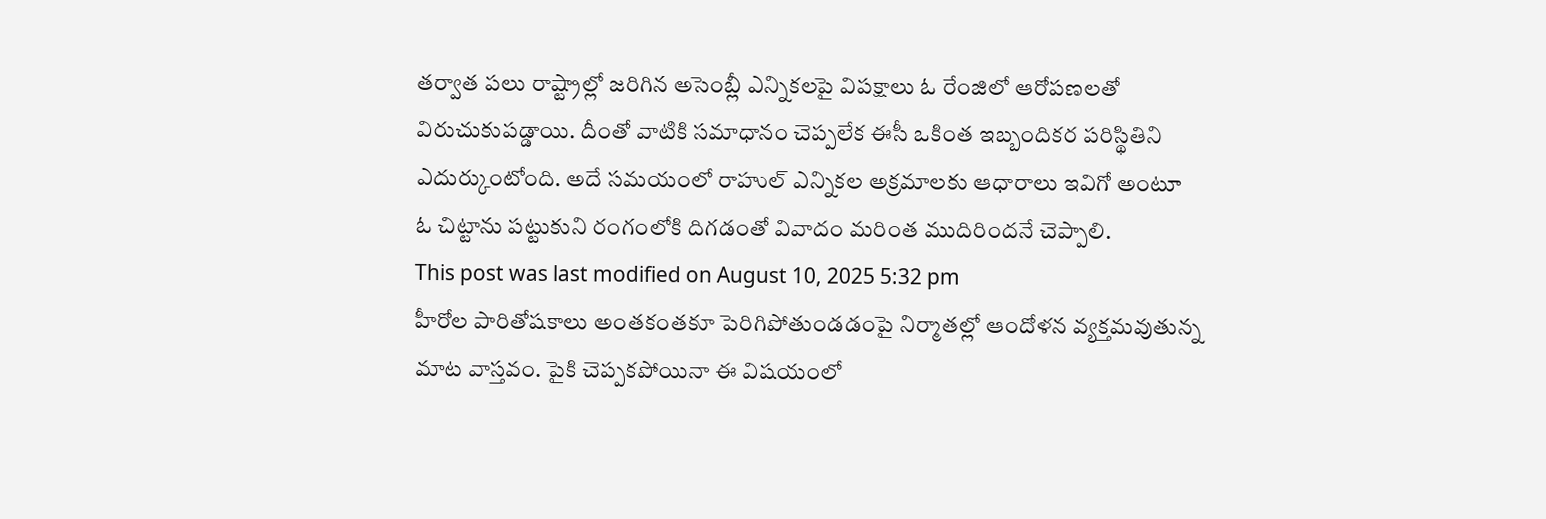తర్వాత పలు రాష్ట్రాల్లో జరిగిన అసెంబ్లీ ఎన్నికలపై విపక్షాలు ఓ రేంజిలో ఆరోపణలతో విరుచుకుపడ్డాయి. దీంతో వాటికి సమాధానం చెప్పలేక ఈసీ ఒకింత ఇబ్బందికర పరిస్థితిని ఎదుర్కుంటోంది. అదే సమయంలో రాహుల్ ఎన్నికల అక్రమాలకు ఆధారాలు ఇవిగో అంటూ ఓ చిట్టాను పట్టుకుని రంగంలోకి దిగడంతో వివాదం మరింత ముదిరిందనే చెప్పాలి.
This post was last modified on August 10, 2025 5:32 pm
హీరోల పారితోషకాలు అంతకంతకూ పెరిగిపోతుండడంపై నిర్మాతల్లో ఆందోళన వ్యక్తమవుతున్న మాట వాస్తవం. పైకి చెప్పకపోయినా ఈ విషయంలో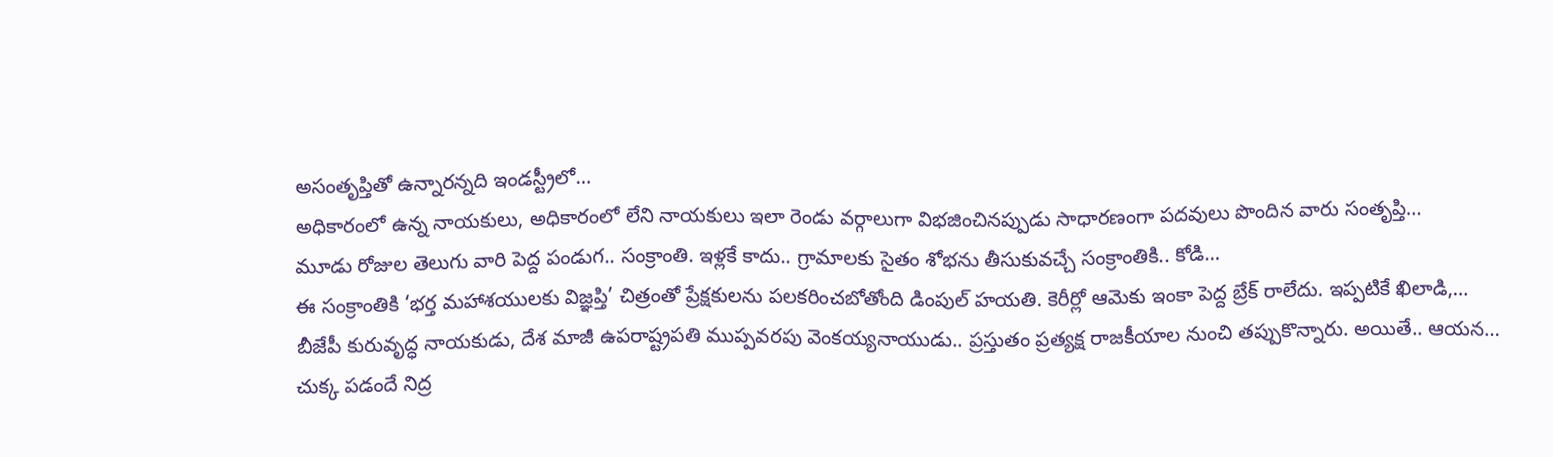అసంతృప్తితో ఉన్నారన్నది ఇండస్ట్రీలో…
అధికారంలో ఉన్న నాయకులు, అధికారంలో లేని నాయకులు ఇలా రెండు వర్గాలుగా విభజించినప్పుడు సాధారణంగా పదవులు పొందిన వారు సంతృప్తి…
మూడు రోజుల తెలుగు వారి పెద్ద పండుగ.. సంక్రాంతి. ఇళ్లకే కాదు.. గ్రామాలకు సైతం శోభను తీసుకువచ్చే సంక్రాంతికి.. కోడి…
ఈ సంక్రాంతికి ‘భర్త మహాశయులకు విజ్ఞప్తి’ చిత్రంతో ప్రేక్షకులను పలకరించబోతోంది డింపుల్ హయతి. కెరీర్లో ఆమెకు ఇంకా పెద్ద బ్రేక్ రాలేదు. ఇప్పటికే ఖిలాడి,…
బీజేపీ కురువృద్ధ నాయకుడు, దేశ మాజీ ఉపరాష్ట్రపతి ముప్పవరపు వెంకయ్యనాయుడు.. ప్రస్తుతం ప్రత్యక్ష రాజకీయాల నుంచి తప్పుకొన్నారు. అయితే.. ఆయన…
చుక్క పడందే నిద్ర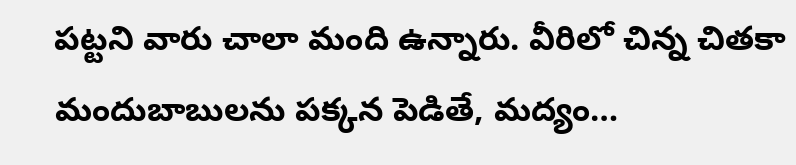పట్టని వారు చాలా మంది ఉన్నారు. వీరిలో చిన్న చితకా మందుబాబులను పక్కన పెడితే, మద్యం…